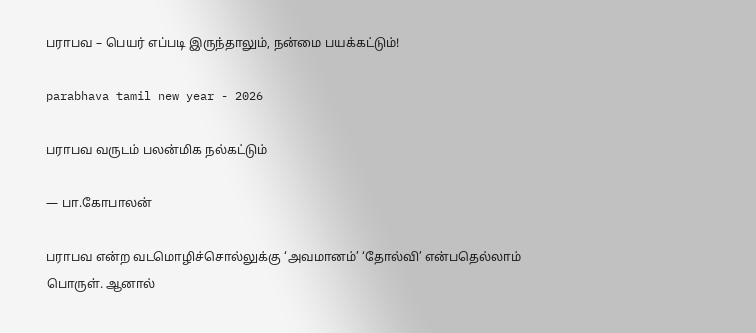பராபவ – பெயர் எப்படி இருந்தாலும், நன்மை பயக்கட்டும்!

parabhava tamil new year - 2026

பராபவ வருடம் பலன்மிக நல்கட்டும்

— பா.கோபாலன்

பராபவ என்ற வடமொழிச்சொல்லுக்கு ‘அவமானம்’ ‘தோல்வி’ என்பதெல்லாம் பொருள். ஆனால்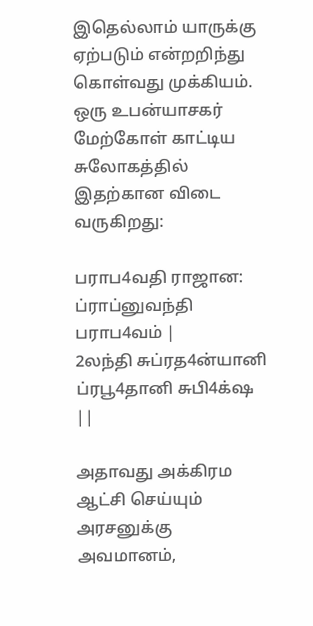இதெல்லாம் யாருக்கு ஏற்படும் என்றறிந்து கொள்வது முக்கியம். ஒரு உபன்யாசகர் மேற்கோள் காட்டிய சுலோகத்தில் இதற்கான விடை வருகிறது:

பராப4வதி ராஜான: ப்ராப்னுவந்தி பராப4வம் |
2லந்தி சுப்ரத4ன்யானி ப்ரபூ4தானி சுபி4க்‌ஷ ||

அதாவது அக்கிரம ஆட்சி செய்யும் அரசனுக்கு அவமானம்,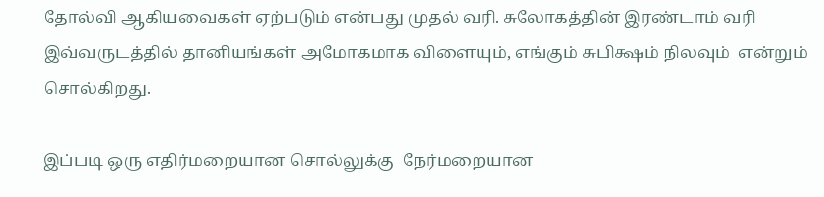தோல்வி ஆகியவைகள் ஏற்படும் என்பது முதல் வரி. சுலோகத்தின் இரண்டாம் வரி இவ்வருடத்தில் தானியங்கள் அமோகமாக விளையும், எங்கும் சுபிக்ஷம் நிலவும்  என்றும் சொல்கிறது.

இப்படி ஒரு எதிர்மறையான சொல்லுக்கு  நேர்மறையான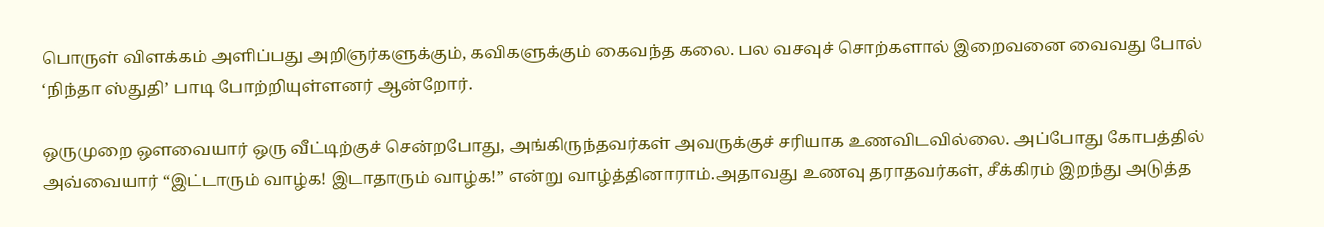பொருள் விளக்கம் அளிப்பது அறிஞர்களுக்கும், கவிகளுக்கும் கைவந்த கலை. பல வசவுச் சொற்களால் இறைவனை வைவது போல்  ‘நிந்தா ஸ்துதி’ பாடி போற்றியுள்ளனர் ஆன்றோர்.

ஒருமுறை ஔவையார் ஒரு வீட்டிற்குச் சென்றபோது, அங்கிருந்தவர்கள் அவருக்குச் சரியாக உணவிடவில்லை. அப்போது கோபத்தில் அவ்வையார் “இட்டாரும் வாழ்க! இடாதாரும் வாழ்க!” என்று வாழ்த்தினாராம்.அதாவது உணவு தராதவர்கள், சீக்கிரம் இறந்து அடுத்த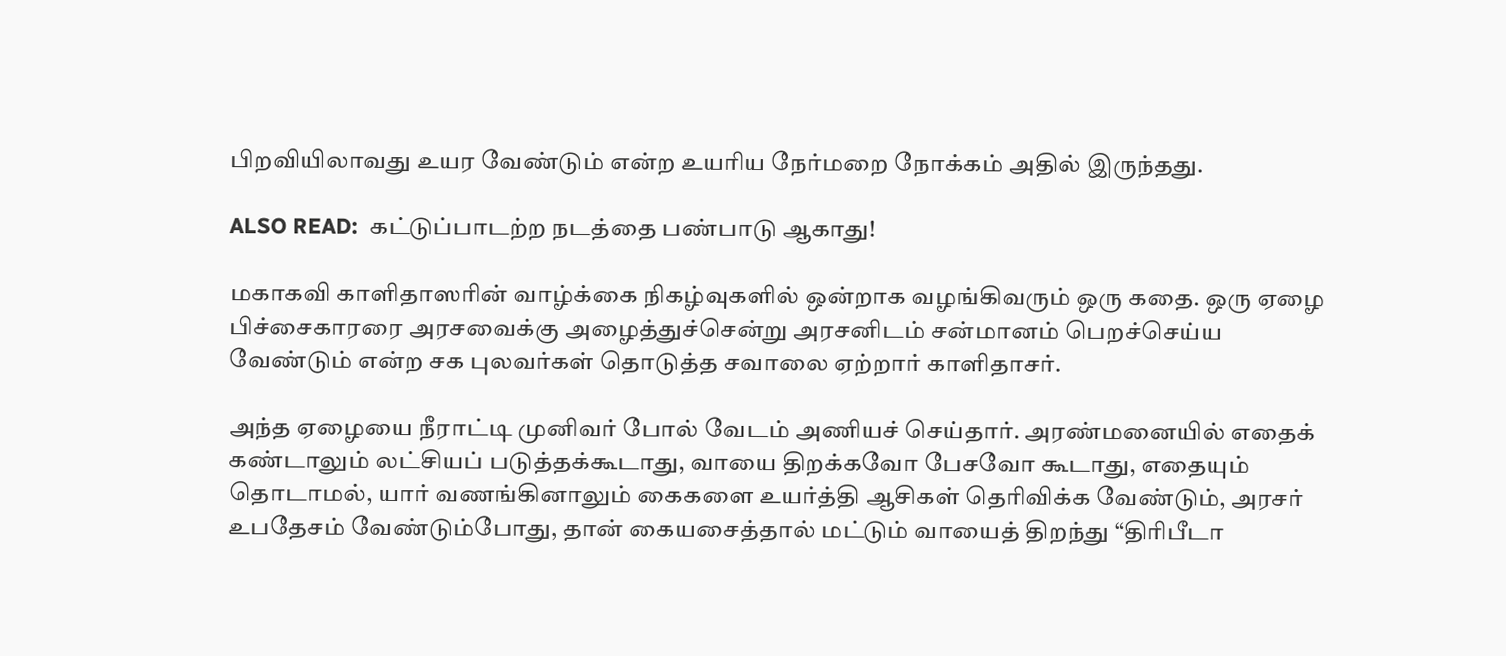பிறவியிலாவது உயர வேண்டும் என்ற உயரிய நேர்மறை நோக்கம் அதில் இருந்தது.

ALSO READ:  கட்டுப்பாடற்ற நடத்தை பண்பாடு ஆகாது!

மகாகவி காளிதாஸரின் வாழ்க்கை நிகழ்வுகளில் ஒன்றாக வழங்கிவரும் ஒரு கதை. ஒரு ஏழை பிச்சைகாரரை அரசவைக்கு அழைத்துச்சென்று அரசனிடம் சன்மானம் பெறச்செய்ய வேண்டும் என்ற சக புலவர்கள் தொடுத்த சவாலை ஏற்றார் காளிதாசர்.

அந்த ஏழையை நீராட்டி முனிவர் போல் வேடம் அணியச் செய்தார். அரண்மனையில் எதைக் கண்டாலும் லட்சியப் படுத்தக்கூடாது, வாயை திறக்கவோ பேசவோ கூடாது, எதையும் தொடாமல், யார் வணங்கினாலும் கைகளை உயர்த்தி ஆசிகள் தெரிவிக்க வேண்டும், அரசர் உபதேசம் வேண்டும்போது, தான் கையசைத்தால் மட்டும் வாயைத் திறந்து “திரிபீடா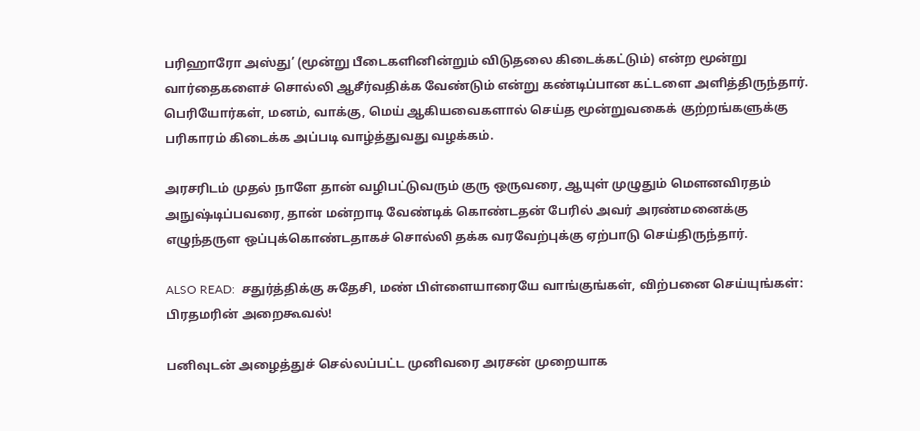பரிஹாரோ அஸ்து’ (மூன்று பீடைகளினின்றும் விடுதலை கிடைக்கட்டும்) என்ற மூன்று வார்தைகளைச் சொல்லி ஆசீர்வதிக்க வேண்டும் என்று கண்டிப்பான கட்டளை அளித்திருந்தார். பெரியோர்கள், மனம், வாக்கு, மெய் ஆகியவைகளால் செய்த மூன்றுவகைக் குற்றங்களுக்கு பரிகாரம் கிடைக்க அப்படி வாழ்த்துவது வழக்கம்.

அரசரிடம் முதல் நாளே தான் வழிபட்டுவரும் குரு ஒருவரை, ஆயுள் முழுதும் மௌனவிரதம் அநுஷ்டிப்பவரை, தான் மன்றாடி வேண்டிக் கொண்டதன் பேரில் அவர் அரண்மனைக்கு எழுந்தருள ஒப்புக்கொண்டதாகச் சொல்லி தக்க வரவேற்புக்கு ஏற்பாடு செய்திருந்தார்.

ALSO READ:  சதுர்த்திக்கு சுதேசி, மண் பிள்ளையாரையே வாங்குங்கள், விற்பனை செய்யுங்கள்: பிரதமரின் அறைகூவல்!

பனிவுடன் அழைத்துச் செல்லப்பட்ட முனிவரை அரசன் முறையாக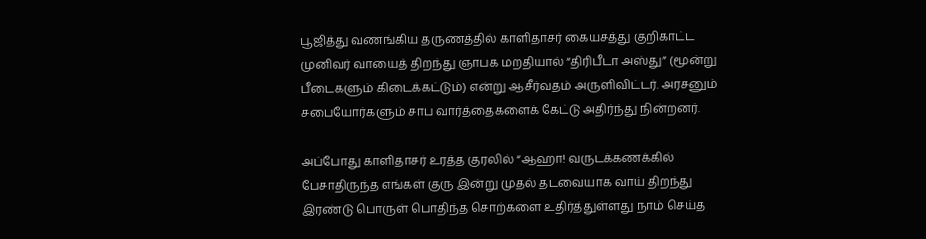பூஜித்து வணங்கிய தருணத்தில் காளிதாசர் கையசத்து குறிகாட்ட முனிவர் வாயைத் திறந்து ஞாபக மறதியால் “திரிபீடா அஸ்து” (மூன்று பீடைகளும் கிடைக்கட்டும்) என்று ஆசீர்வதம் அருளிவிட்டர். அரசனும் சபையோர்களும் சாப வார்த்தைகளைக் கேட்டு அதிர்ந்து நின்றனர்.

அப்போது காளிதாசர் உரத்த குரலில் “ஆஹா! வருடக்கணக்கில் பேசாதிருந்த எங்கள் குரு இன்று முதல் தடவையாக வாய் திறந்து இரண்டு பொருள் பொதிந்த சொற்களை உதிர்த்துள்ளது நாம் செய்த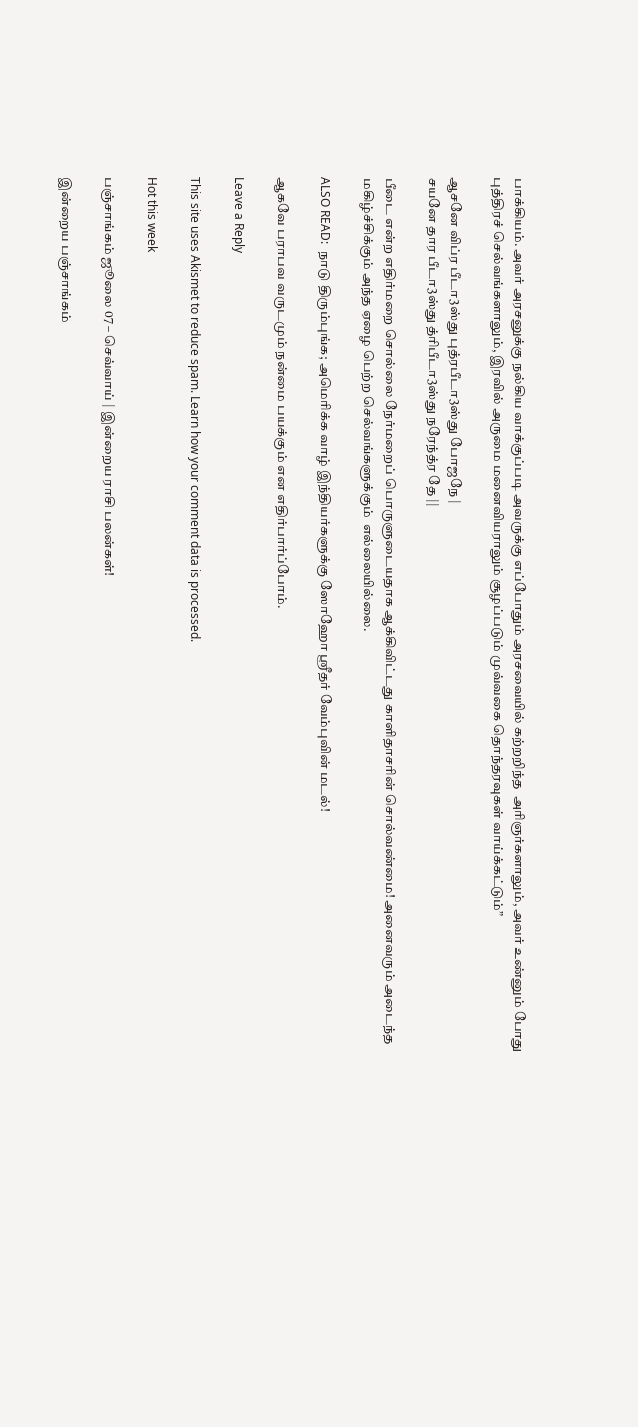பாக்கியம். அவர் அரசனுக்கு நல்கிய வாக்குப்படி அவருக்கு எப்போதும் அரசவையில் கற்றறிந்த  அரிஞர்களாலும், அவர் உண்னும் போது புத்திரச் செல்வங்களாலும், இரவில் அருமை மனைவியராலும் சூழப்படும் முவ்வகை தொந்தரவுகள் வாய்க்கட்டும்”

ஆசனே விப்ர பீடா3ஸ்து புத்ரபீடா3ஸ்து போஜநே |
சயனே தார பீடா3ஸ்து த்ரிபீடா3ஸ்து நரேந்த்ர தே ||

பீடை என்ற எதிர்மறை சொல்லை நேர்மறைப் பொருளுடையதாக ஆக்கிவிட்டது காளிதாசரின் சொல்வண்மை! அனைவரும் அடைந்த மகிழ்ச்சிக்கும் அந்த ஏழை பெற்ற செல்வங்களுக்கும்  எல்லையில்லை.

ALSO READ:  நாடு திரும்புங்க; அமெரிக்க வாழ் இந்தியர்களுக்கு ஸோஹோ ஸ்ரீதர் வேம்புவின் மடல்!

ஆகவே பராபவ வருடமும் நன்மை பயக்கும் என எதிர்பார்ப்போம்.

Leave a Reply

This site uses Akismet to reduce spam. Learn how your comment data is processed.

Hot this week

பஞ்சாங்கம் ஜூலை 07 – செவ்வாய் | இன்றைய ராசி பலன்கள்!

இன்றைய பஞ்சாங்கம்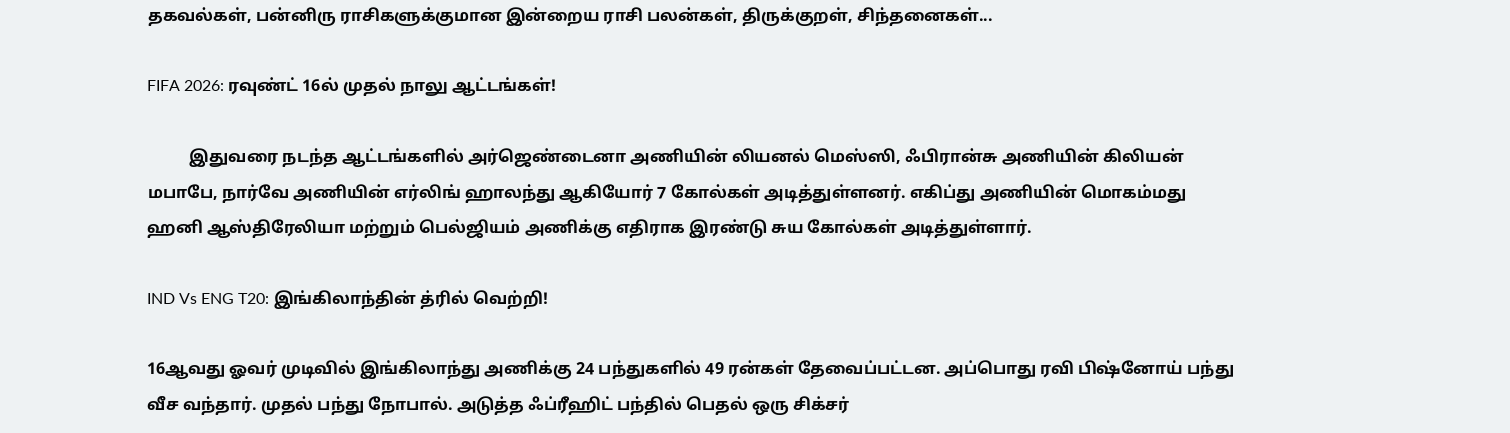தகவல்கள், பன்னிரு ராசிகளுக்குமான இன்றைய ராசி பலன்கள், திருக்குறள், சிந்தனைகள்...

FIFA 2026: ரவுண்ட் 16ல் முதல் நாலு ஆட்டங்கள்!

          இதுவரை நடந்த ஆட்டங்களில் அர்ஜெண்டைனா அணியின் லியனல் மெஸ்ஸி, ஃபிரான்சு அணியின் கிலியன் மபாபே, நார்வே அணியின் எர்லிங் ஹாலந்து ஆகியோர் 7 கோல்கள் அடித்துள்ளனர். எகிப்து அணியின் மொகம்மது ஹனி ஆஸ்திரேலியா மற்றும் பெல்ஜியம் அணிக்கு எதிராக இரண்டு சுய கோல்கள் அடித்துள்ளார்.

IND Vs ENG T20: இங்கிலாந்தின் த்ரில் வெற்றி!

16ஆவது ஓவர் முடிவில் இங்கிலாந்து அணிக்கு 24 பந்துகளில் 49 ரன்கள் தேவைப்பட்டன. அப்பொது ரவி பிஷ்னோய் பந்து வீச வந்தார். முதல் பந்து நோபால். அடுத்த ஃப்ரீஹிட் பந்தில் பெதல் ஒரு சிக்சர்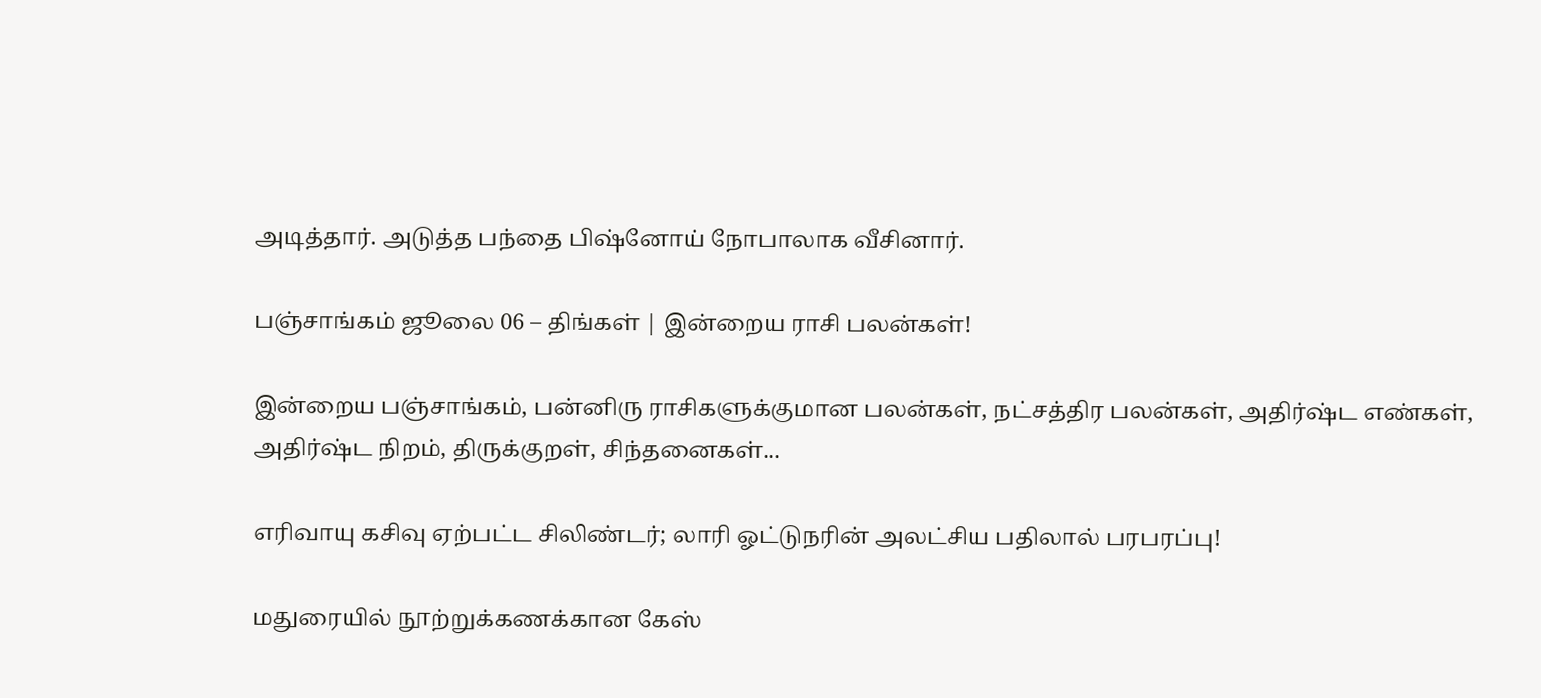அடித்தார். அடுத்த பந்தை பிஷ்னோய் நோபாலாக வீசினார்.

பஞ்சாங்கம் ஜூலை 06 – திங்கள் | இன்றைய ராசி பலன்கள்!

இன்றைய பஞ்சாங்கம், பன்னிரு ராசிகளுக்குமான பலன்கள், நட்சத்திர பலன்கள், அதிர்ஷ்ட எண்கள், அதிர்ஷ்ட நிறம், திருக்குறள், சிந்தனைகள்...

எரிவாயு கசிவு ஏற்பட்ட சிலிண்டர்; லாரி ஓட்டுநரின் அலட்சிய பதிலால் பரபரப்பு!

மதுரையில் நூற்றுக்கணக்கான கேஸ்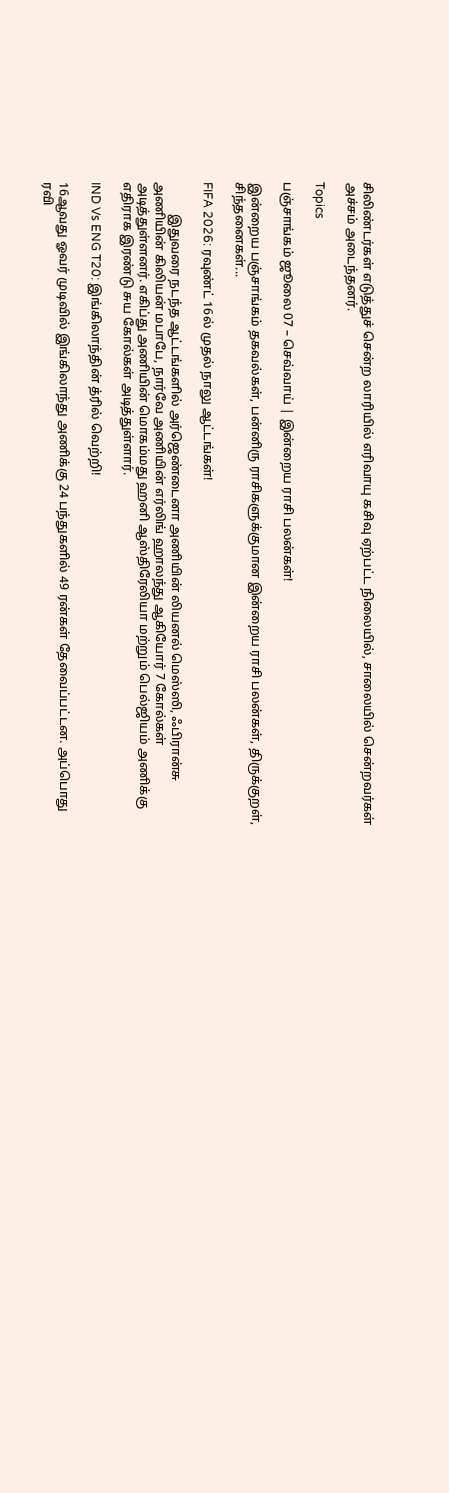சிலிண்டர்கள் எடுத்துச் சென்ற லாரியில் எரிவாயு கசிவு ஏற்பட்ட நிலையில், சாலையில் சென்றவர்கள் அச்சம் அடைந்தனர்.

Topics

பஞ்சாங்கம் ஜூலை 07 – செவ்வாய் | இன்றைய ராசி பலன்கள்!

இன்றைய பஞ்சாங்கம் தகவல்கள், பன்னிரு ராசிகளுக்குமான இன்றைய ராசி பலன்கள், திருக்குறள், சிந்தனைகள்...

FIFA 2026: ரவுண்ட் 16ல் முதல் நாலு ஆட்டங்கள்!

          இதுவரை நடந்த ஆட்டங்களில் அர்ஜெண்டைனா அணியின் லியனல் மெஸ்ஸி, ஃபிரான்சு அணியின் கிலியன் மபாபே, நார்வே அணியின் எர்லிங் ஹாலந்து ஆகியோர் 7 கோல்கள் அடித்துள்ளனர். எகிப்து அணியின் மொகம்மது ஹனி ஆஸ்திரேலியா மற்றும் பெல்ஜியம் அணிக்கு எதிராக இரண்டு சுய கோல்கள் அடித்துள்ளார்.

IND Vs ENG T20: இங்கிலாந்தின் த்ரில் வெற்றி!

16ஆவது ஓவர் முடிவில் இங்கிலாந்து அணிக்கு 24 பந்துகளில் 49 ரன்கள் தேவைப்பட்டன. அப்பொது ரவி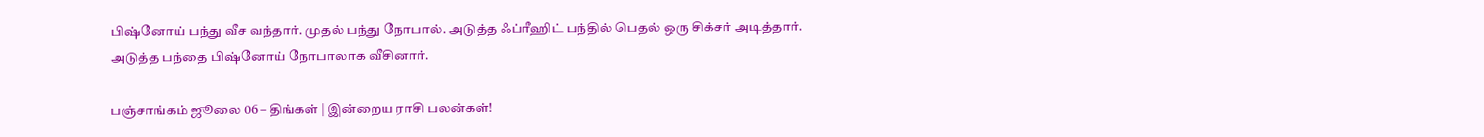பிஷ்னோய் பந்து வீச வந்தார். முதல் பந்து நோபால். அடுத்த ஃப்ரீஹிட் பந்தில் பெதல் ஒரு சிக்சர் அடித்தார். அடுத்த பந்தை பிஷ்னோய் நோபாலாக வீசினார்.

பஞ்சாங்கம் ஜூலை 06 – திங்கள் | இன்றைய ராசி பலன்கள்!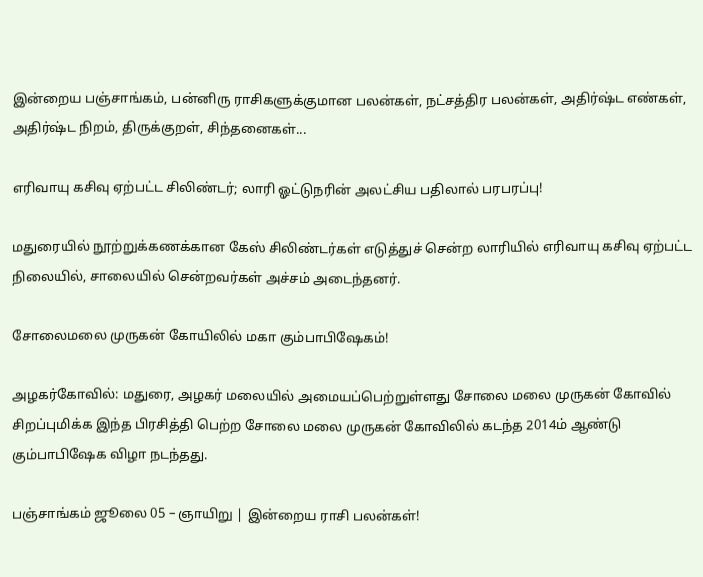இன்றைய பஞ்சாங்கம், பன்னிரு ராசிகளுக்குமான பலன்கள், நட்சத்திர பலன்கள், அதிர்ஷ்ட எண்கள், அதிர்ஷ்ட நிறம், திருக்குறள், சிந்தனைகள்...

எரிவாயு கசிவு ஏற்பட்ட சிலிண்டர்; லாரி ஓட்டுநரின் அலட்சிய பதிலால் பரபரப்பு!

மதுரையில் நூற்றுக்கணக்கான கேஸ் சிலிண்டர்கள் எடுத்துச் சென்ற லாரியில் எரிவாயு கசிவு ஏற்பட்ட நிலையில், சாலையில் சென்றவர்கள் அச்சம் அடைந்தனர்.

சோலைமலை முருகன் கோயிலில் மகா கும்பாபிஷேகம்!

அழகர்கோவில்: மதுரை, அழகர் மலையில் அமையப்பெற்றுள்ளது சோலை மலை முருகன் கோவில் சிறப்புமிக்க இந்த பிரசித்தி பெற்ற சோலை மலை முருகன் கோவிலில் கடந்த 2014ம் ஆண்டு கும்பாபிஷேக விழா நடந்தது.

பஞ்சாங்கம் ஜூலை 05 – ஞாயிறு | இன்றைய ராசி பலன்கள்!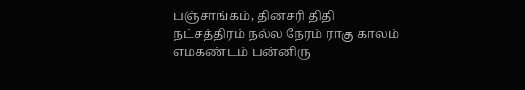பஞ்சாங்கம், தினசரி திதி நட்சத்திரம் நல்ல நேரம் ராகு காலம் எமகண்டம் பன்னிரு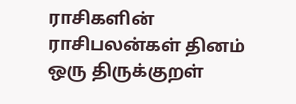ராசிகளின் ராசிபலன்கள் தினம் ஒரு திருக்குறள்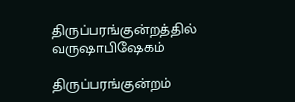திருப்பரங்குன்றத்தில் வருஷாபிஷேகம்

திருப்பரங்குன்றம்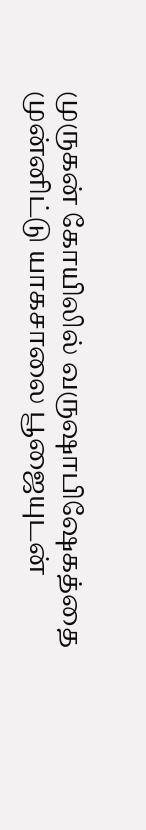முருகன் கோயிலில் வருஷாபிஷேகத்தை முன்னிட்டு யாகசாலை பூஜையுடன்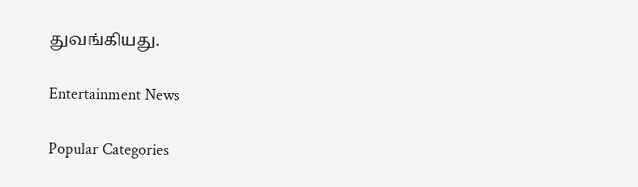துவங்கியது.

Entertainment News

Popular Categories